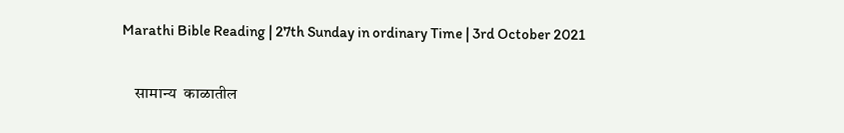Marathi Bible Reading | 27th Sunday in ordinary Time | 3rd October 2021

    सामान्य  काळातील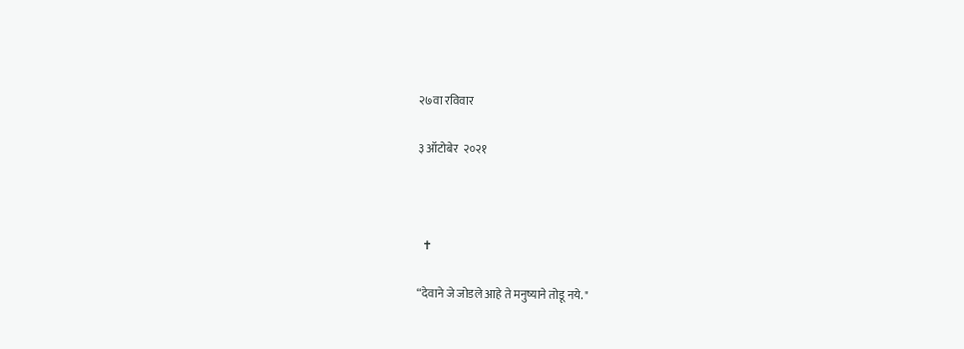२७वा रविवार

३ ऑटोबेर  २०२१



  ✝

“देवाने जे जोडले आहे ते मनुष्याने तोडू नये. "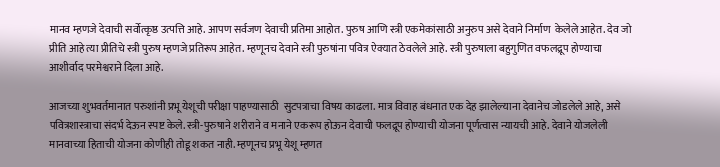मानव म्हणजे देवाची सर्वोत्कृष्ठ उत्पत्ति आहे. आपण सर्वजण देवाची प्रतिमा आहोत. पुरुष आणि स्त्री एकमेकांसाठी अनुरुप असे देवाने निर्माण  केलेले आहेत. देव जो प्रीति आहे त्या प्रीतिचे स्त्री पुरुष म्हणजे प्रतिरूप आहेत. म्हणूनच देवाने स्त्री पुरुषांना पवित्र ऐक्यात ठेवलेले आहे. स्त्री पुरुषाला बहुगुणित वफलद्रूप होण्याचा आशीर्वाद परमेश्वराने दिला आहे.

आजच्या शुभवर्तमानात परुशांनी प्रभू येशूची परीक्षा पाहण्यासाठी  सुटपत्राचा विषय काढला. मात्र विवाह बंधनात एक देह झालेल्याना देवानेच जोडलेले आहे, असे पवित्रशास्त्राचा संदर्भ देऊन स्पष्ट केले. स्त्री-पुरुषाने शरीराने व मनाने एकरूप होऊन देवाची फलद्रूप होण्याची योजना पूर्णत्वास न्यायची आहे. देवाने योजलेली मानवाच्या हिताची योजना कोणीही तोडू शकत नाही. म्हणूनच प्रभू येशू म्हणत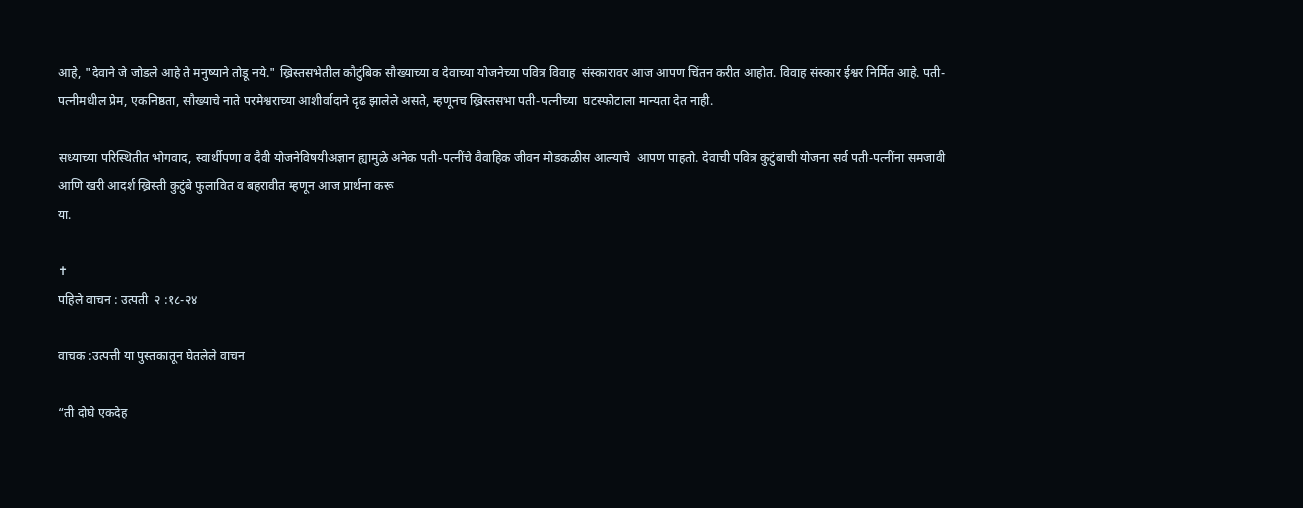आहे, "देवाने जे जोडले आहे ते मनुष्याने तोडू नये." ख्रिस्तसभेतील कौटुंबिक सौख्याच्या व देवाच्या योजनेच्या पवित्र विवाह  संस्कारावर आज आपण चिंतन करीत आहोत. विवाह संस्कार ईश्वर निर्मित आहे. पती-पत्नीमधील प्रेम, एकनिष्ठता, सौख्याचे नाते परमेश्वराच्या आशीर्वादाने दृढ झालेले असते, म्हणूनच ख्रिस्तसभा पती-पत्नीच्या  घटस्फोटाला मान्यता देत नाही.

सध्याच्या परिस्थितीत भोगवाद, स्वार्थीपणा व दैवी योजनेविषयीअज्ञान ह्यामुळे अनेक पती-पत्नींचे वैवाहिक जीवन मोडकळीस आल्याचे  आपण पाहतो. देवाची पवित्र कुटुंबाची योजना सर्व पती-पत्नींना समजावी आणि खरी आदर्श ख्रिस्ती कुटुंबे फुलावित व बहरावीत म्हणून आज प्रार्थना करू
या.

✝
पहिले वाचन : उत्पती  २ :१८-२४

वाचक :उत्पत्ती या पुस्तकातून घेतलेले वाचन

“ती दोघे एकदेह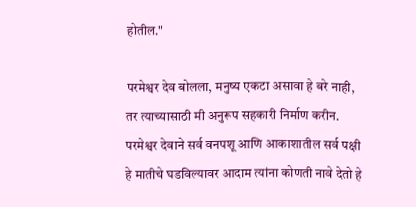होतील."

परमेश्वर देव बोलला, मनुष्य एकटा असावा हे बरे नाही, तर त्याच्यासाठी मी अनुरूप सहकारी निर्माण करीन. परमेश्वर देवाने सर्व वनपशू आणि आकाशातील सर्व पक्षी हे मातीचे घडविल्यावर आदाम त्यांना कोणती नावे देतो हे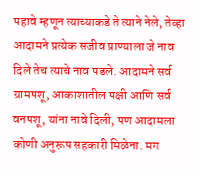पहावे म्हणून त्याच्याकडे ते त्याने नेले, तेव्हा आदामने प्रत्येक सजीव प्राण्याला जे नाव दिले तेच त्याचे नाव पडले. आदामने सर्व ग्रामपशू, आकाशातील पक्षी आणि सर्व वनपशू, यांना नावे दिली, पण आदामला कोणी अनुरूप सहकारी मिळेना. मग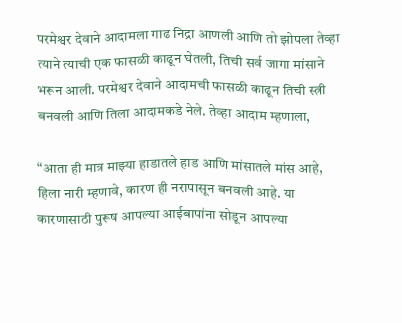परमेश्वर देवाने आदामला गाढ निद्रा आणली आणि तो झोपला तेव्हा त्याने त्याची एक फासळी काढून घेतली, तिची सर्व जागा मांसाने भरून आली. परमेश्वर देवाने आदामची फासळी काढून तिची स्त्री बनवली आणि तिला आदामकडे नेले. तेव्हा आदाम म्हणाला,

“आता ही मात्र माझ्या हाडातले हाड आणि मांसातले मांस आहे, हिला नारी म्हणावे, कारण ही नरापासून बनवली आहे. या कारणासाठी पुरूष आपल्या आईबापांना सोडून आपल्या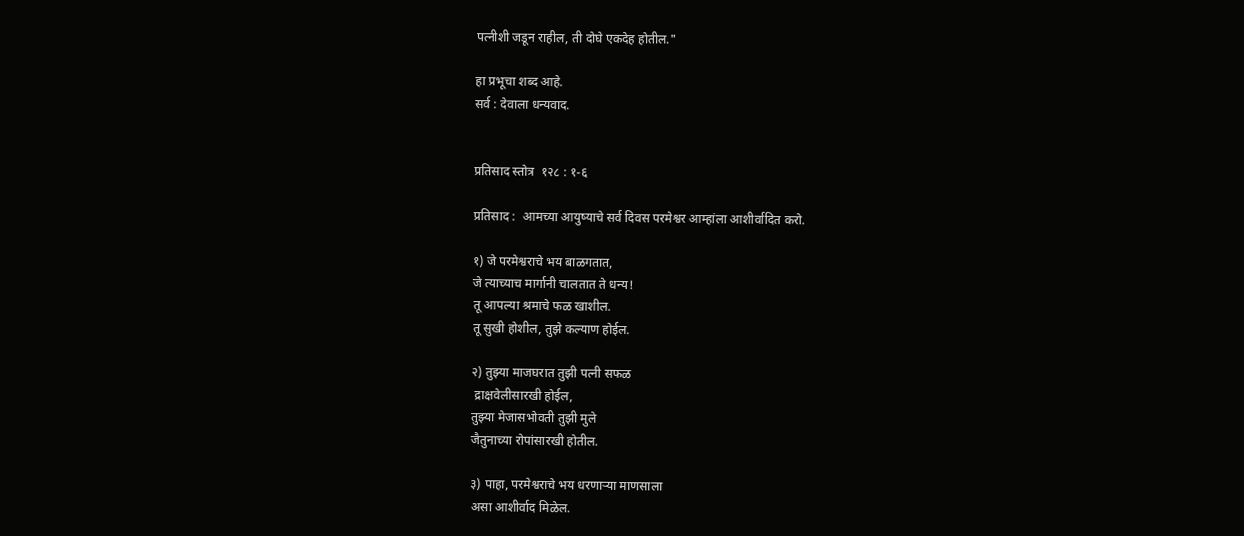पत्नीशी जडून राहील, ती दोघे एकदेह होतील."

हा प्रभूचा शब्द आहे.
सर्व : देवाला धन्यवाद.


प्रतिसाद स्तोत्र  १२८ : १-६

प्रतिसाद :  आमच्या आयुष्याचे सर्व दिवस परमेश्वर आम्हांला आशीर्वादित करो.

१) जे परमेश्वराचे भय बाळगतात,
जे त्याच्याच मार्गानी चालतात ते धन्य!
तू आपल्या श्रमाचे फळ खाशील.
तू सुखी होशील, तुझे कल्याण होईल.

२) तुझ्या माजघरात तुझी पत्नी सफळ
 द्राक्षवेलीसारखी होईल,
तुझ्या मेजासभोवती तुझी मुले
जैतुनाच्या रोपांसारखी होतील.

३) पाहा, परमेश्वराचे भय धरणाऱ्या माणसाला
असा आशीर्वाद मिळेल.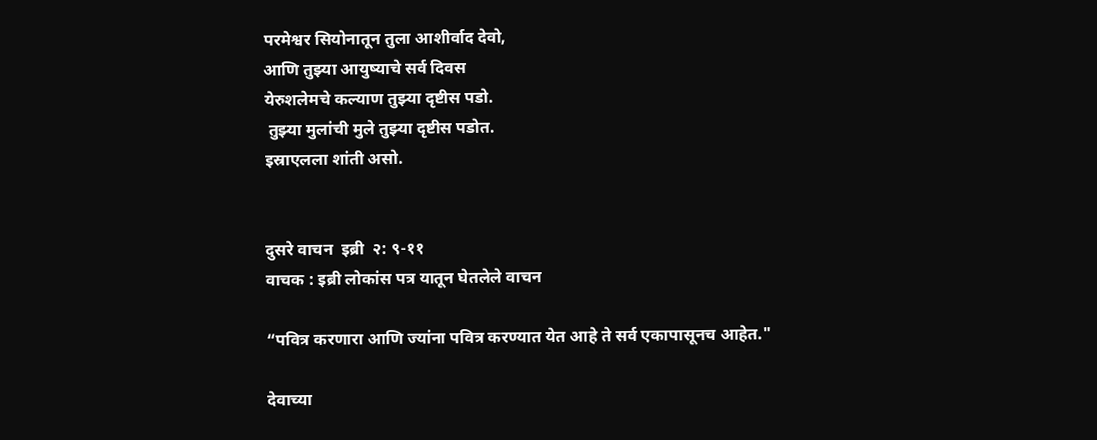परमेश्वर सियोनातून तुला आशीर्वाद देवो,
आणि तुझ्या आयुष्याचे सर्व दिवस
येरुशलेमचे कल्याण तुझ्या दृष्टीस पडो.
 तुझ्या मुलांची मुले तुझ्या दृष्टीस पडोत.
इस्राएलला शांती असो.


दुसरे वाचन  इब्री  २: ९-११
वाचक : इब्री लोकांस पत्र यातून घेतलेले वाचन

“पवित्र करणारा आणि ज्यांना पवित्र करण्यात येत आहे ते सर्व एकापासूनच आहेत."

देवाच्या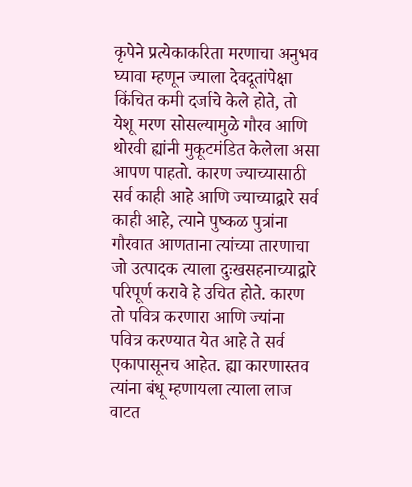कृपेने प्रत्येकाकरिता मरणाचा अनुभव घ्यावा म्हणून ज्याला देवदूतांपेक्षा किंचित कमी दर्जाचे केले होते, तो येशू मरण सोसल्यामुळे गौरव आणि थोरवी ह्यांनी मुकूटमंडित केलेला असा आपण पाहतो. कारण ज्याच्यासाठी सर्व काही आहे आणि ज्याच्याद्वारे सर्व काही आहे, त्याने पुष्कळ पुत्रांना गौरवात आणताना त्यांच्या तारणाचा जो उत्पादक त्याला दुःखसहनाच्याद्वारे परिपूर्ण करावे हे उचित होते. कारण तो पवित्र करणारा आणि ज्यांना पवित्र करण्यात येत आहे ते सर्व एकापासूनच आहेत. ह्या कारणास्तव त्यांना बंधू म्हणायला त्याला लाज वाटत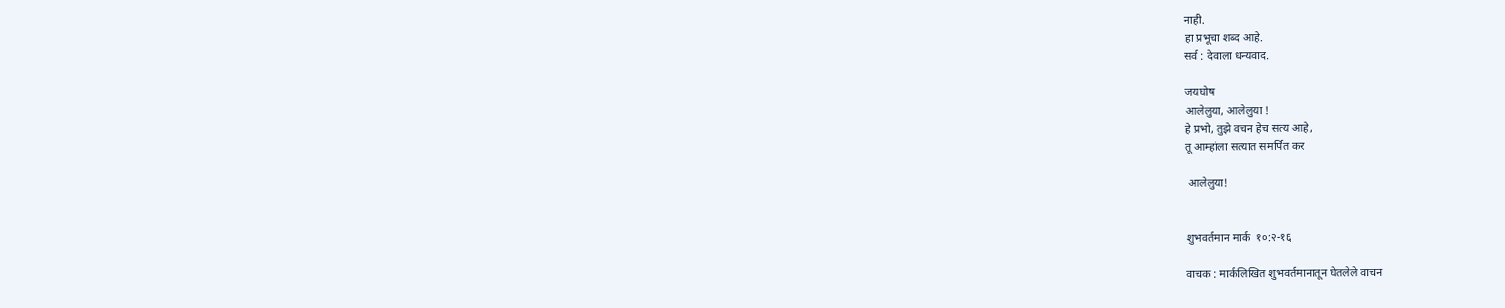नाही.
हा प्रभूचा शब्द आहे.
सर्व : देवाला धन्यवाद.

जयघोष
आलेलुया, आलेलुया !
हे प्रभो, तुझे वचन हेच सत्य आहे,
तू आम्हांला सत्यात समर्पित कर

 आलेलुया!


शुभवर्तमान मार्क  १०:२-१६

वाचक : मार्कलिखित शुभवर्तमानातून घेतलेले वाचन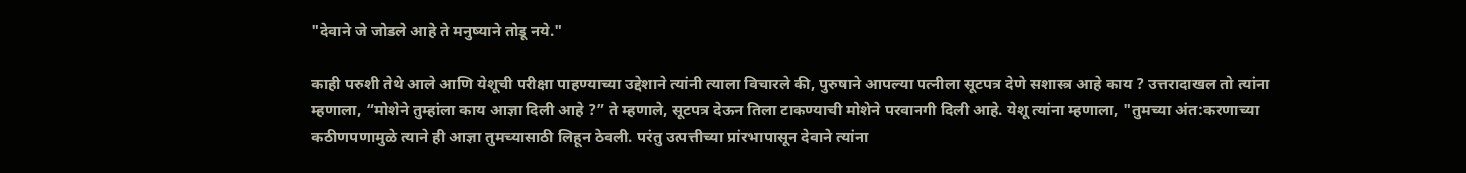"देवाने जे जोडले आहे ते मनुष्याने तोडू नये."

काही परुशी तेथे आले आणि येशूची परीक्षा पाहण्याच्या उद्देशाने त्यांनी त्याला विचारले की, पुरुषाने आपल्या पत्नीला सूटपत्र देणे सशास्त्र आहे काय ? उत्तरादाखल तो त्यांना म्हणाला, “मोशेने तुम्हांला काय आज्ञा दिली आहे ?” ते म्हणाले, सूटपत्र देऊन तिला टाकण्याची मोशेने परवानगी दिली आहे. येशू त्यांना म्हणाला, "तुमच्या अंत:करणाच्या कठीणपणामुळे त्याने ही आज्ञा तुमच्यासाठी लिहून ठेवली. परंतु उत्पत्तीच्या प्रांरभापासून देवाने त्यांना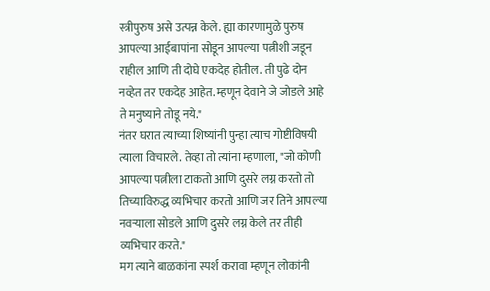स्त्रीपुरुष असे उत्पन्न केले. ह्या कारणामुळे पुरुष आपल्या आईबापांना सोडून आपल्या पत्नीशी जडून राहील आणि ती दोघे एकदेह होतील. ती पुढे दोन नव्हेत तर एकदेह आहेत. म्हणून देवाने जे जोडले आहे ते मनुष्याने तोडू नये."
नंतर घरात त्याच्या शिष्यांनी पुन्हा त्याच गोष्टीविषयी त्याला विचारले. तेव्हा तो त्यांना म्हणाला, "जो कोणी आपल्या पत्नीला टाकतो आणि दुसरे लग्न करतो तो तिच्याविरुद्ध व्यभिचार करतो आणि जर तिने आपल्या नवऱ्याला सोडले आणि दुसरे लग्न केले तर तीही व्यभिचार करते."
मग त्याने बाळकांना स्पर्श करावा म्हणून लोकांनी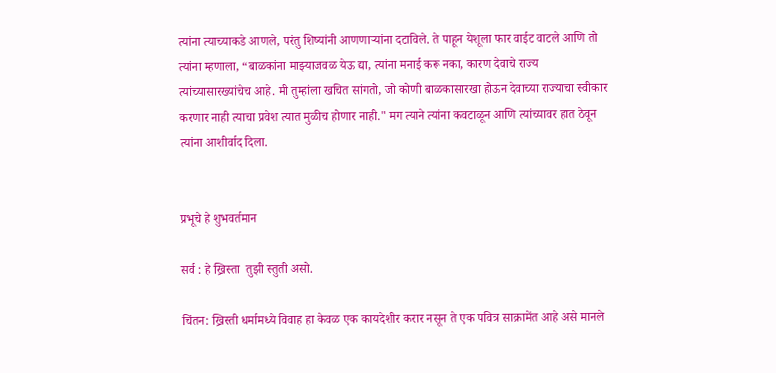त्यांना त्याच्याकडे आणले, परंतु शिष्यांनी आणणाऱ्यांना दटाविले. ते पाहून येशूला फार वाईट वाटले आणि तो त्यांना म्हणाला, “बाळकांना माझ्याजवळ येऊ द्या, त्यांना मनाई करू नका, कारण देवाचे राज्य त्यांच्यासारख्यांचेच आहे. मी तुम्हांला खचित सांगतो, जो कोणी बाळकासारखा होऊन देवाच्या राज्याचा स्वीकार करणार नाही त्याचा प्रवेश त्यात मुळीच होणार नाही." मग त्याने त्यांना कवटाळून आणि त्यांच्यावर हात ठेवून त्यांना आशीर्वाद दिला.


प्रभूचे हे शुभवर्तमान

सर्व : हे ख्रिस्ता  तुझी स्तुती असो.

चिंतन: ख्रिस्ती धर्मामध्ये विवाह हा केवळ एक कायदेशीर करार नसून ते एक पवित्र साक्रामेंत आहे असे मानले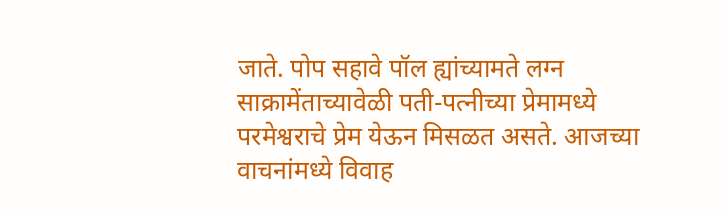जाते. पोप सहावे पॉल ह्यांच्यामते लग्न साक्रामेंताच्यावेळी पती-पत्नीच्या प्रेमामध्ये परमेश्वराचे प्रेम येऊन मिसळत असते. आजच्या वाचनांमध्ये विवाह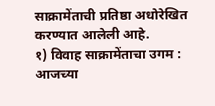साक्रामेंताची प्रतिष्ठा अधोरेखित करण्यात आलेली आहे.
१) विवाह साक्रामेंताचा उगम : आजच्या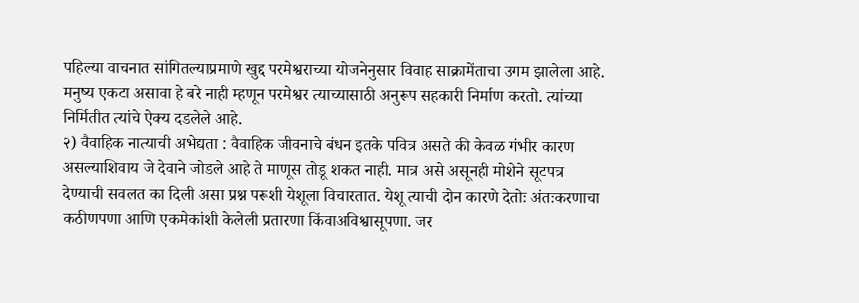पहिल्या वाचनात सांगितल्याप्रमाणे खुद्द परमेश्वराच्या योजनेनुसार विवाह साक्रामेंताचा उगम झालेला आहे. मनुष्य एकटा असावा हे बरे नाही म्हणून परमेश्वर त्याच्यासाठी अनुरूप सहकारी निर्माण करतो. त्यांच्या निर्मितीत त्यांचे ऐक्य दडलेले आहे.
२) वैवाहिक नात्याची अभेद्यता : वैवाहिक जीवनाचे बंधन इतके पवित्र असते की केवळ गंभीर कारण असल्याशिवाय जे देवाने जोडले आहे ते माणूस तोडू शकत नाही. मात्र असे असूनही मोशेने सूटपत्र देण्याची सवलत का दिली असा प्रश्न परूशी येशूला विचारतात. येशू त्याची दोन कारणे देतोः अंतःकरणाचा कठीणपणा आणि एकमेकांशी केलेली प्रतारणा किंवाअविश्वासूपणा. जर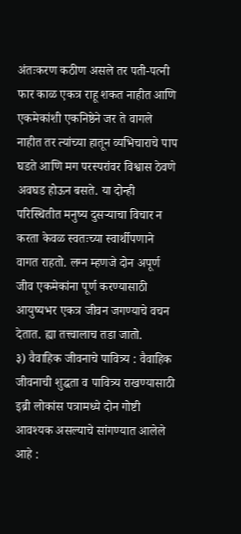अंतःकरण कठीण असले तर पती-पत्नी फार काळ एकत्र राहू शकत नाहीत आणि एकमेकांशी एकनिष्ठेने जर ते वागले नाहीत तर त्यांच्या हातून व्यभिचाराचे पाप घडते आणि मग परस्परांवर विश्वास ठेवणे अवघड होऊन बसते. या दोन्ही परिस्थितीत मनुष्य दुसऱ्याचा विचार न करता केवळ स्वतःच्या स्वार्थीपणाने वागत राहतो. लग्न म्हणजे दोन अपूर्ण जीव एकमेकांना पूर्ण करण्यासाठी आयुष्यभर एकत्र जीवन जगण्याचे वचन देतात. ह्या तत्त्वालाच तडा जातो.
३) वैवाहिक जीवनाचे पावित्र्य : वैवाहिक जीवनाची शुद्धता व पावित्र्य राखण्यासाठी इब्री लोकांस पत्रामध्ये दोन गोष्टी आवश्यक असल्याचे सांगण्यात आलेले आहे :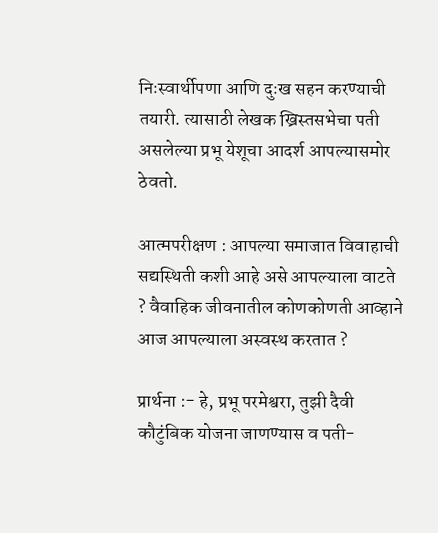निःस्वार्थीपणा आणि दुःख सहन करण्याची तयारी. त्यासाठी लेखक ख्रिस्तसभेचा पती असलेल्या प्रभू येशूचा आदर्श आपल्यासमोर ठेवतो.

आत्मपरीक्षण : आपल्या समाजात विवाहाची सद्यस्थिती कशी आहे असे आपल्याला वाटते ? वैवाहिक जीवनातील कोणकोणती आव्हाने आज आपल्याला अस्वस्थ करतात ?

प्रार्थना :- हे, प्रभू परमेश्वरा, तुझी दैवी कौटुंबिक योजना जाणण्यास व पती-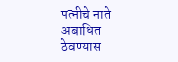पत्नीचे नाते अबाधित ठेवण्यास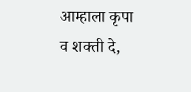आम्हाला कृपा व शक्ती दे,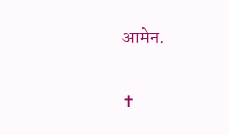आमेन.

✝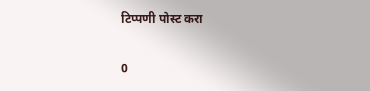टिप्पणी पोस्ट करा

0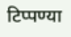टिप्पण्या